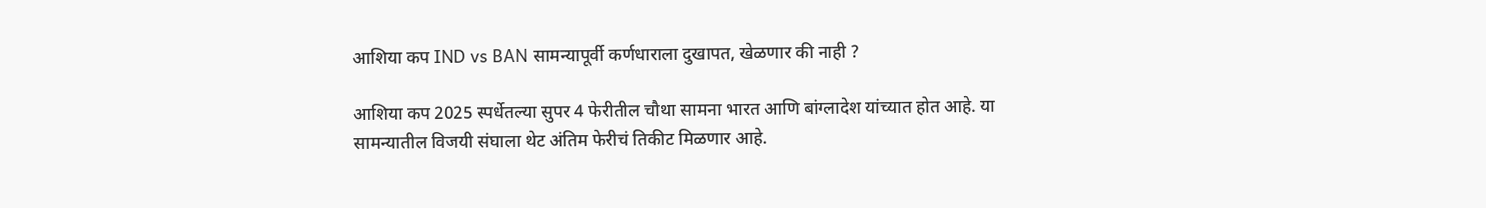आशिया कप IND vs BAN सामन्यापूर्वी कर्णधाराला दुखापत, खेळणार की नाही ?

आशिया कप 2025 स्पर्धेतल्या सुपर 4 फेरीतील चौथा सामना भारत आणि बांग्लादेश यांच्यात होत आहे. या सामन्यातील विजयी संघाला थेट अंतिम फेरीचं तिकीट मिळणार आहे.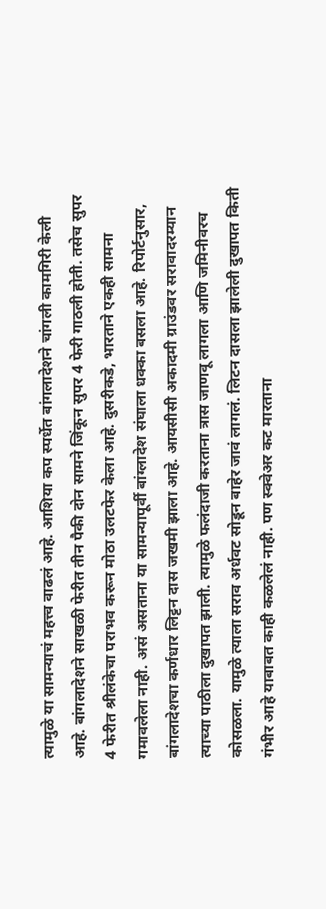त्यामुळे या सामन्याचं महत्त्व वाढलं आहे. आशिया कप स्पर्धेत बांगलादेशने चांगली कामगिरी केली आहे. बांगलादेशने साखळी फेरीत तीन पैकी दोन सामने जिंकून सुपर 4 फेरी गाठली होती. तसेच सुपर 4 फेरीत श्रीलंकेचा पराभव करून मोठा उलटफेर केला आहे. दुसरीकडे, भारताने एकही सामना गमावलेला नाही. असं असताना या सामन्यापूर्वी बांग्लादेश संघाला धक्का बसला आहे. रिपोर्टनुसार, बांगलादेशचा कर्णधार लिट्टन दास जखमी झाला आहे. आयसीसी अकादमी ग्राउंडवर सरावादरम्यान त्याच्या पाठीला दुखापत झाली. त्यामुळे फलंदाजी करताना त्रास जाणवू लागला आणि जमिनीवरच कोसळला. यामुळे त्याला सराव अर्धवट सोडून बाहेर जावं लागलं. लिटन दासला झालेली दुखापत किती गंभीर आहे याबाबत काही कळलेलं नाही. पण स्क्वेअर कट मारताना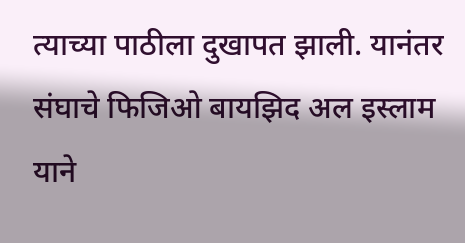त्याच्या पाठीला दुखापत झाली. यानंतर संघाचे फिजिओ बायझिद अल इस्लाम याने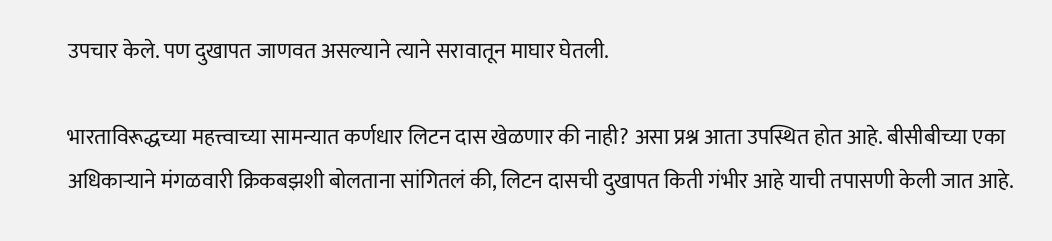उपचार केले. पण दुखापत जाणवत असल्याने त्याने सरावातून माघार घेतली.

भारताविरूद्धच्या महत्त्वाच्या सामन्यात कर्णधार लिटन दास खेळणार की नाही? असा प्रश्न आता उपस्थित होत आहे. बीसीबीच्या एका अधिकाऱ्याने मंगळवारी क्रिकबझशी बोलताना सांगितलं की, लिटन दासची दुखापत किती गंभीर आहे याची तपासणी केली जात आहे.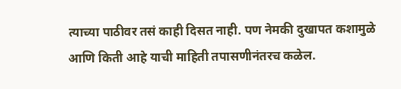त्याच्या पाठीवर तसं काही दिसत नाही. पण नेमकी दुखापत कशामुळे आणि किती आहे याची माहिती तपासणीनंतरच कळेल.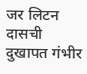जर लिटन दासची दुखापत गंभीर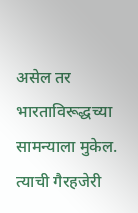असेल तर भारताविरूद्धच्या सामन्याला मुकेल. त्याची गैरहजेरी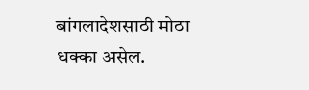बांगलादेशसाठी मोठा धक्का असेल.